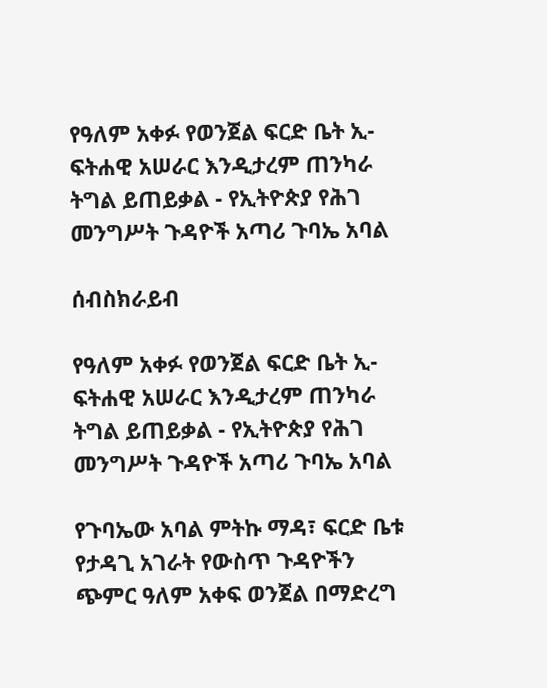የዓለም አቀፉ የወንጀል ፍርድ ቤት ኢ-ፍትሐዊ አሠራር እንዲታረም ጠንካራ ትግል ይጠይቃል - የኢትዮጵያ የሕገ መንግሥት ጉዳዮች አጣሪ ጉባኤ አባል

ሰብስክራይብ

የዓለም አቀፉ የወንጀል ፍርድ ቤት ኢ-ፍትሐዊ አሠራር እንዲታረም ጠንካራ ትግል ይጠይቃል - የኢትዮጵያ የሕገ መንግሥት ጉዳዮች አጣሪ ጉባኤ አባል

የጉባኤው አባል ምትኩ ማዳ፣ ፍርድ ቤቱ የታዳጊ አገራት የውስጥ ጉዳዮችን ጭምር ዓለም አቀፍ ወንጀል በማድረግ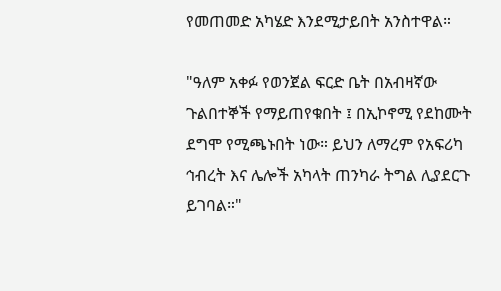የመጠመድ አካሄድ እንደሚታይበት አንስተዋል።

"ዓለም አቀፉ የወንጀል ፍርድ ቤት በአብዛኛው ጉልበተኞች የማይጠየቁበት ፤ በኢኮኖሚ የደከሙት ደግሞ የሚጫኑበት ነው። ይህን ለማረም የአፍሪካ ኅብረት እና ሌሎች አካላት ጠንካራ ትግል ሊያደርጉ ይገባል።"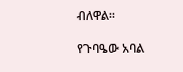ብለዋል።

የጉባዔው አባል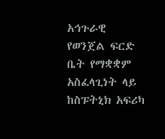አኅጉራዊ የወንጀል ፍርድ ቤት የማቋቋም አስፈላጊነት ላይ ከስፑትኒክ አፍሪካ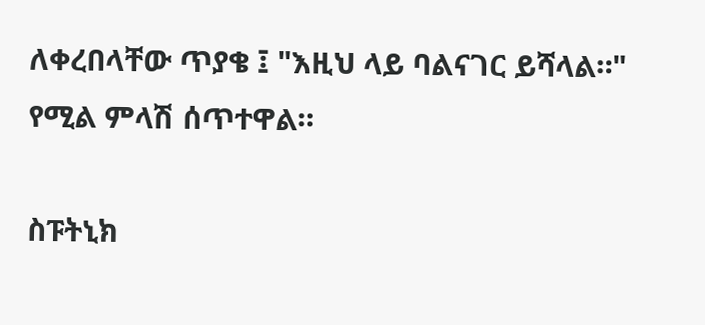ለቀረበላቸው ጥያቄ ፤ "እዚህ ላይ ባልናገር ይሻላል።" የሚል ምላሽ ሰጥተዋል።

ስፑትኒክ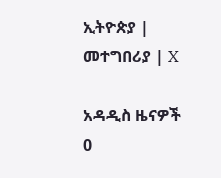ኢትዮጵያ | መተግበሪያ | X

አዳዲስ ዜናዎች
0